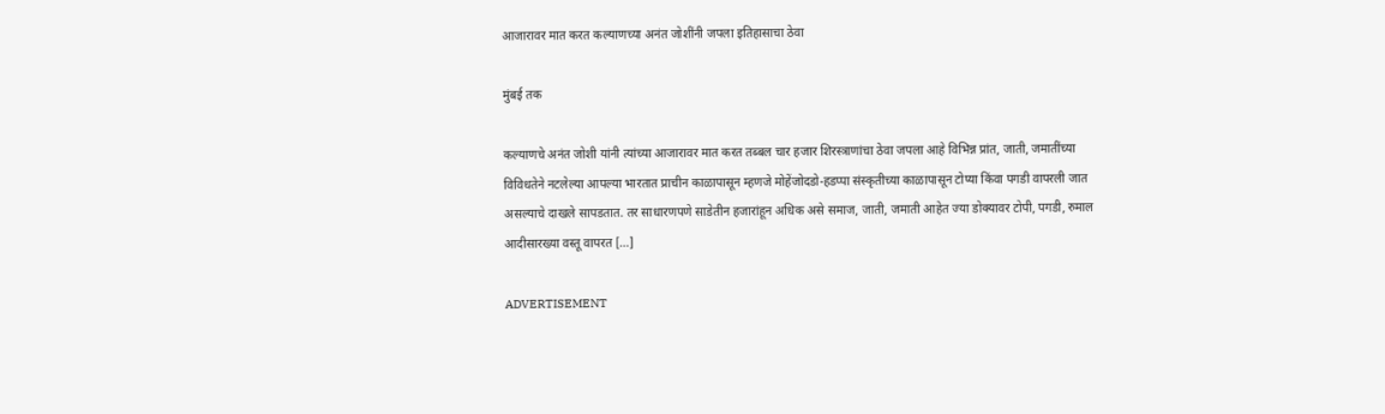आजारावर मात करत कल्याणच्या अनंत जोशींनी जपला इतिहासाचा ठेवा

मुंबई तक

कल्याणचे अनंत जोशी यांनी त्यांच्या आजारावर मात करत तब्बल चार हजार शिरस्त्राणांचा ठेवा जपला आहे विभिन्न प्रांत, जाती, जमातींच्या विविधतेने नटलेल्या आपल्या भारतात प्राचीन काळापासून म्हणजे मोहेंजोदडो-हडप्पा संस्कृतीच्या काळापासून टोप्या किंवा पगडी वापरली जात असल्याचे दाखले सापडतात. तर साधारणपणे साडेतीन हजारांहून अधिक असे समाज, जाती, जमाती आहेत ज्या डोक्यावर टोपी, पगडी, रुमाल आदीसारख्या वस्तू वापरत […]

ADVERTISEMENT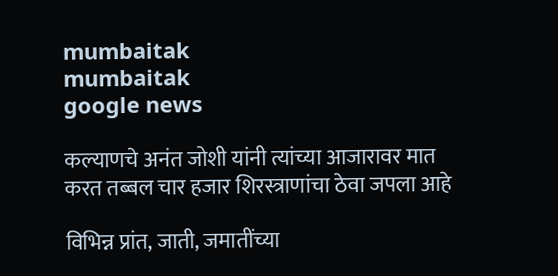mumbaitak
mumbaitak
google news

कल्याणचे अनंत जोशी यांनी त्यांच्या आजारावर मात करत तब्बल चार हजार शिरस्त्राणांचा ठेवा जपला आहे

विभिन्न प्रांत, जाती, जमातींच्या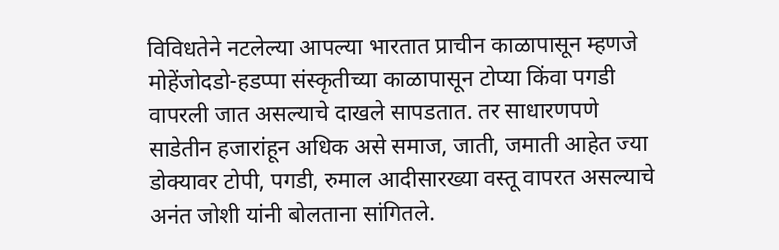विविधतेने नटलेल्या आपल्या भारतात प्राचीन काळापासून म्हणजे मोहेंजोदडो-हडप्पा संस्कृतीच्या काळापासून टोप्या किंवा पगडी वापरली जात असल्याचे दाखले सापडतात. तर साधारणपणे साडेतीन हजारांहून अधिक असे समाज, जाती, जमाती आहेत ज्या डोक्यावर टोपी, पगडी, रुमाल आदीसारख्या वस्तू वापरत असल्याचे अनंत जोशी यांनी बोलताना सांगितले.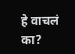हे वाचलं का?